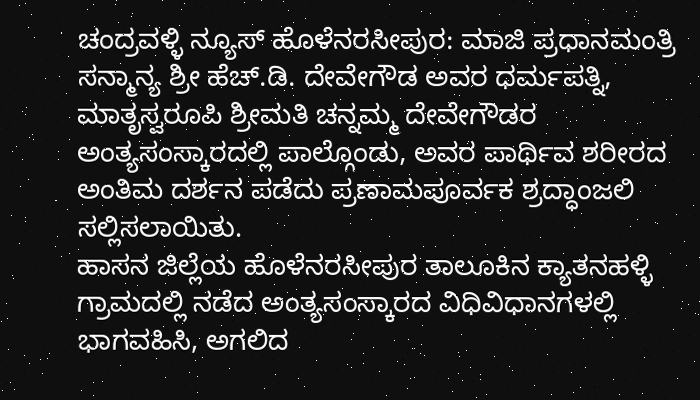ಚಂದ್ರವಳ್ಳಿ ನ್ಯೂಸ್ ಹೊಳೆನರಸೀಪುರ: ಮಾಜಿ ಪ್ರಧಾನಮಂತ್ರಿ ಸನ್ಮಾನ್ಯ ಶ್ರೀ ಹೆಚ್.ಡಿ. ದೇವೇಗೌಡ ಅವರ ಧರ್ಮಪತ್ನಿ, ಮಾತೃಸ್ವರೂಪಿ ಶ್ರೀಮತಿ ಚನ್ನಮ್ಮ ದೇವೇಗೌಡರ ಅಂತ್ಯಸಂಸ್ಕಾರದಲ್ಲಿ ಪಾಲ್ಗೊಂಡು, ಅವರ ಪಾರ್ಥಿವ ಶರೀರದ ಅಂತಿಮ ದರ್ಶನ ಪಡೆದು ಪ್ರಣಾಮಪೂರ್ವಕ ಶ್ರದ್ಧಾಂಜಲಿ ಸಲ್ಲಿಸಲಾಯಿತು.
ಹಾಸನ ಜಿಲ್ಲೆಯ ಹೊಳೆನರಸೀಪುರ ತಾಲೂಕಿನ ಕ್ಯಾತನಹಳ್ಳಿ ಗ್ರಾಮದಲ್ಲಿ ನಡೆದ ಅಂತ್ಯಸಂಸ್ಕಾರದ ವಿಧಿವಿಧಾನಗಳಲ್ಲಿ ಭಾಗವಹಿಸಿ, ಅಗಲಿದ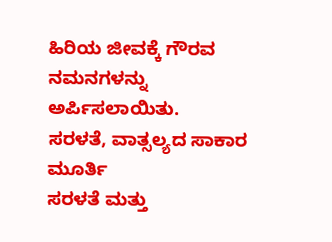ಹಿರಿಯ ಜೀವಕ್ಕೆ ಗೌರವ ನಮನಗಳನ್ನು ಅರ್ಪಿಸಲಾಯಿತು.
ಸರಳತೆ, ವಾತ್ಸಲ್ಯದ ಸಾಕಾರ ಮೂರ್ತಿ
ಸರಳತೆ ಮತ್ತು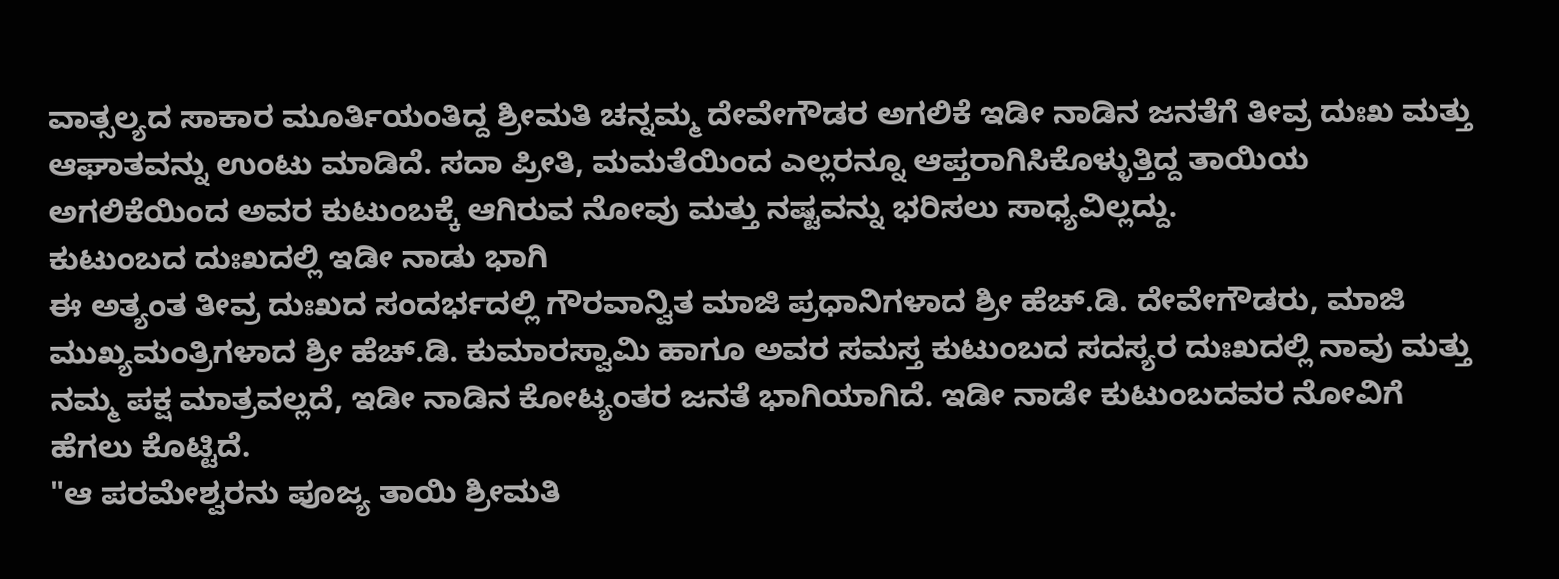ವಾತ್ಸಲ್ಯದ ಸಾಕಾರ ಮೂರ್ತಿಯಂತಿದ್ದ ಶ್ರೀಮತಿ ಚನ್ನಮ್ಮ ದೇವೇಗೌಡರ ಅಗಲಿಕೆ ಇಡೀ ನಾಡಿನ ಜನತೆಗೆ ತೀವ್ರ ದುಃಖ ಮತ್ತು ಆಘಾತವನ್ನು ಉಂಟು ಮಾಡಿದೆ. ಸದಾ ಪ್ರೀತಿ, ಮಮತೆಯಿಂದ ಎಲ್ಲರನ್ನೂ ಆಪ್ತರಾಗಿಸಿಕೊಳ್ಳುತ್ತಿದ್ದ ತಾಯಿಯ ಅಗಲಿಕೆಯಿಂದ ಅವರ ಕುಟುಂಬಕ್ಕೆ ಆಗಿರುವ ನೋವು ಮತ್ತು ನಷ್ಟವನ್ನು ಭರಿಸಲು ಸಾಧ್ಯವಿಲ್ಲದ್ದು.
ಕುಟುಂಬದ ದುಃಖದಲ್ಲಿ ಇಡೀ ನಾಡು ಭಾಗಿ
ಈ ಅತ್ಯಂತ ತೀವ್ರ ದುಃಖದ ಸಂದರ್ಭದಲ್ಲಿ ಗೌರವಾನ್ವಿತ ಮಾಜಿ ಪ್ರಧಾನಿಗಳಾದ ಶ್ರೀ ಹೆಚ್.ಡಿ. ದೇವೇಗೌಡರು, ಮಾಜಿ ಮುಖ್ಯಮಂತ್ರಿಗಳಾದ ಶ್ರೀ ಹೆಚ್.ಡಿ. ಕುಮಾರಸ್ವಾಮಿ ಹಾಗೂ ಅವರ ಸಮಸ್ತ ಕುಟುಂಬದ ಸದಸ್ಯರ ದುಃಖದಲ್ಲಿ ನಾವು ಮತ್ತು ನಮ್ಮ ಪಕ್ಷ ಮಾತ್ರವಲ್ಲದೆ, ಇಡೀ ನಾಡಿನ ಕೋಟ್ಯಂತರ ಜನತೆ ಭಾಗಿಯಾಗಿದೆ. ಇಡೀ ನಾಡೇ ಕುಟುಂಬದವರ ನೋವಿಗೆ ಹೆಗಲು ಕೊಟ್ಟಿದೆ.
"ಆ ಪರಮೇಶ್ವರನು ಪೂಜ್ಯ ತಾಯಿ ಶ್ರೀಮತಿ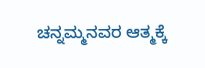ಚನ್ನಮ್ಮನವರ ಆತ್ಮಕ್ಕೆ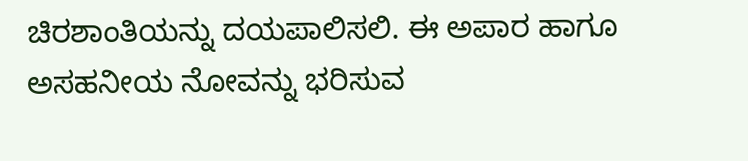ಚಿರಶಾಂತಿಯನ್ನು ದಯಪಾಲಿಸಲಿ. ಈ ಅಪಾರ ಹಾಗೂ ಅಸಹನೀಯ ನೋವನ್ನು ಭರಿಸುವ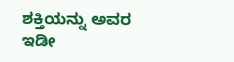ಶಕ್ತಿಯನ್ನು ಅವರ ಇಡೀ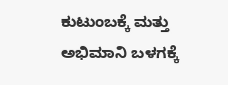ಕುಟುಂಬಕ್ಕೆ ಮತ್ತು ಅಭಿಮಾನಿ ಬಳಗಕ್ಕೆ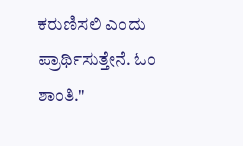ಕರುಣಿಸಲಿ ಎಂದು ಪ್ರಾರ್ಥಿಸುತ್ತೇನೆ. ಓಂ ಶಾಂತಿ."